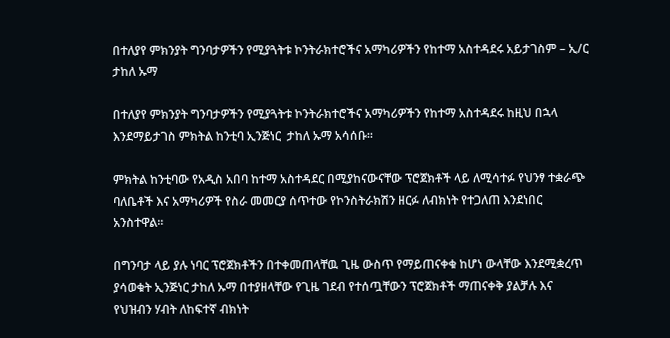በተለያየ ምክንያት ግንባታዎችን የሚያጓትቱ ኮንትራክተሮችና አማካሪዎችን የከተማ አስተዳደሩ አይታገስም – ኢ/ር ታከለ ኡማ

በተለያየ ምክንያት ግንባታዎችን የሚያጓትቱ ኮንትራክተሮችና አማካሪዎችን የከተማ አስተዳደሩ ከዚህ በኋላ እንደማይታገስ ምክትል ከንቲባ ኢንጅነር  ታከለ ኡማ አሳሰቡ፡፡

ምክትል ከንቲባው የአዲስ አበባ ከተማ አስተዳደር በሚያከናውናቸው ፕሮጀክቶች ላይ ለሚሳተፉ የህንፃ ተቋራጭ ባለቤቶች እና አማካሪዎች የስራ መመርያ ሰጥተው የኮንስትራክሽን ዘርፉ ለብክነት የተጋለጠ እንደነበር አንስተዋል፡፡

በግንባታ ላይ ያሉ ነባር ፕሮጀክቶችን በተቀመጠላቸዉ ጊዜ ውስጥ የማይጠናቀቁ ከሆነ ውላቸው እንደሚቋረጥ ያሳወቁት ኢንጅነር ታከለ ኡማ በተያዘላቸው የጊዜ ገደብ የተሰጧቸውን ፕሮጀክቶች ማጠናቀቅ ያልቻሉ እና የህዝብን ሃብት ለከፍተኛ ብክነት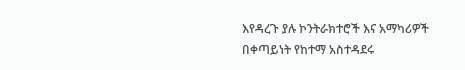እየዳረጉ ያሉ ኮንትራክተሮች እና አማካሪዎች በቀጣይነት የከተማ አስተዳደሩ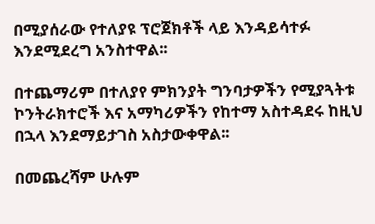በሚያሰራው የተለያዩ ፕሮጀክቶች ላይ እንዳይሳተፉ እንደሚደረግ አንስተዋል፡፡

በተጨማሪም በተለያየ ምክንያት ግንባታዎችን የሚያጓትቱ ኮንትራክተሮች እና አማካሪዎችን የከተማ አስተዳደሩ ከዚህ በኋላ እንደማይታገስ አስታውቀዋል፡፡

በመጨረሻም ሁሉም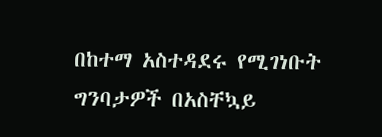በከተማ አስተዳደሩ የሚገነቡት ግንባታዎች በአስቸኳይ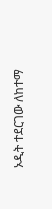ኦዲት ተደርገው ለከተማ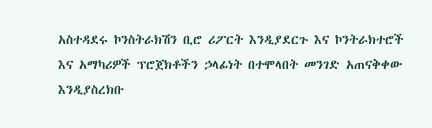አስተዳደሩ ኮንስትራክሽን ቢሮ ሪፖርት እንዲያደርጉ እና ኮንትራክተሮች እና አማካሪዎች ፕሮጀክቶችን ኃላፊነት በተሞላበት መንገድ አጠናቅቀው እንዲያስረክቡ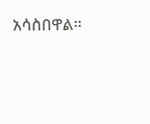አሳስበዋል፡፡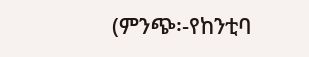(ምንጭ፡-የከንቲባ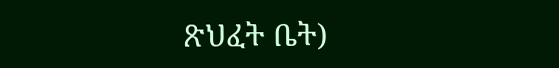ጽህፈት ቤት)